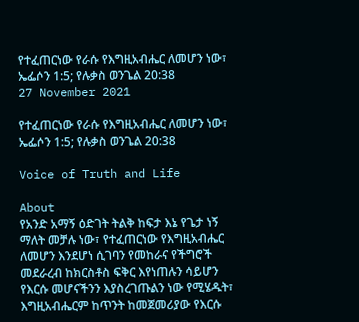የተፈጠርነው የራሱ የእግዚአብሔር ለመሆን ነው፣ ኤፌሶን 1:5; የሉቃስ ወንጌል 20:38
27 November 2021

የተፈጠርነው የራሱ የእግዚአብሔር ለመሆን ነው፣ ኤፌሶን 1:5; የሉቃስ ወንጌል 20:38

Voice of Truth and Life

About
የአንድ አማኝ ዕድገት ትልቅ ከፍታ እኔ የጌታ ነኝ ማለት መቻሉ ነው፣ የተፈጠርነው የእግዚአብሔር ለመሆን እንደሆነ ሲገባን የመከራና የችግሮች መደራረብ ከክርስቶስ ፍቅር እየነጠሉን ሳይሆን የእርሱ መሆናችንን እያስረገጡልን ነው የሚሄዱት፣ እግዚአብሔርም ከጥንት ከመጀመሪያው የእርሱ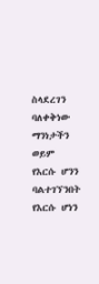ስላደረገን ባለቀቅነው ማንነታችን ወይም የእርሱ ሆንን ባልተገኘንበት የእርሱ ሆነን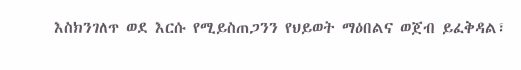እስክንገለጥ ወደ እርሱ የሚይስጠጋንን የህይወት ማዕበልና ወጀብ ይፈቅዳል፣